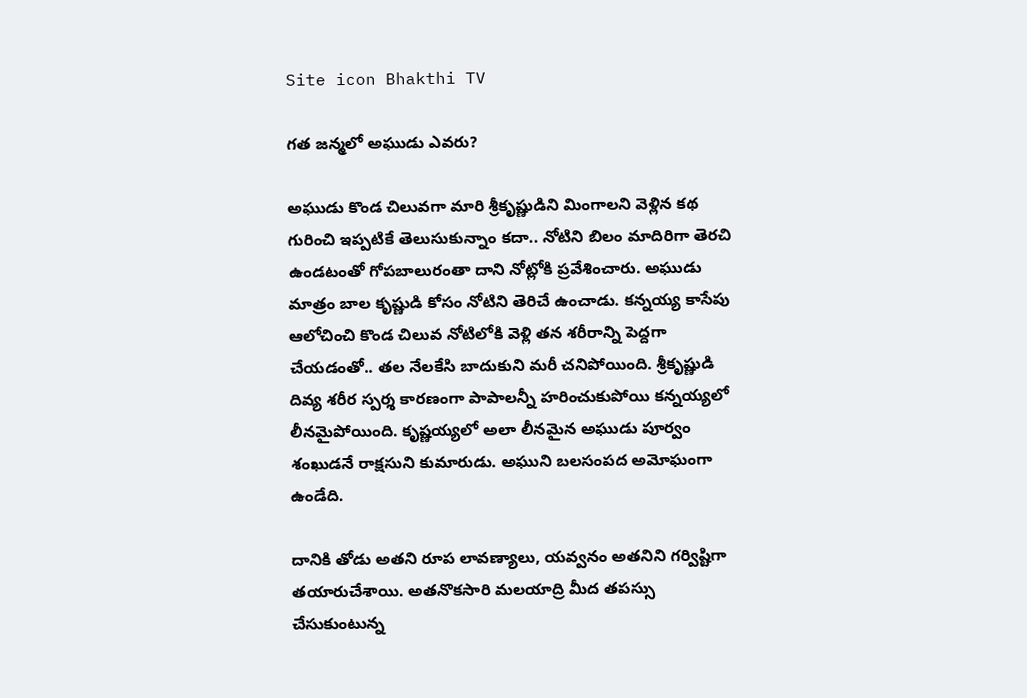Site icon Bhakthi TV

గత జన్మలో అఘుడు ఎవరు?

అఘుడు కొండ చిలువగా మారి శ్రీకృష్ణుడిని మింగాలని వెళ్లిన కథ గురించి ఇప్పటికే తెలుసుకున్నాం కదా.. నోటిని బిలం మాదిరిగా తెరచి ఉండటంతో గోపబాలురంతా దాని నోట్లోకి ప్రవేశించారు. అఘుడు మాత్రం బాల కృష్ణుడి కోసం నోటిని తెరిచే ఉంచాడు. కన్నయ్య కాసేపు ఆలోచించి కొండ చిలువ నోటిలోకి వెళ్లి తన శరీరాన్ని పెద్దగా చేయడంతో.. తల నేలకేసి బాదుకుని మరీ చనిపోయింది. శ్రీకృష్ణుడి దివ్య శరీర స్పర్శ కారణంగా పాపాలన్నీ హరించుకుపోయి కన్నయ్యలో లీనమైపోయింది. కృష్ణయ్యలో అలా లీనమైన అఘుడు పూర్వం శంఖుడనే రాక్షసుని కుమారుడు. అఘుని బలసంపద అమోఘంగా ఉండేది.

దానికి తోడు అతని రూప లావణ్యాలు, యవ్వనం అతనిని గర్విష్టిగా తయారుచేశాయి. అతనొకసారి మలయాద్రి మీద తపస్సు చేసుకుంటున్న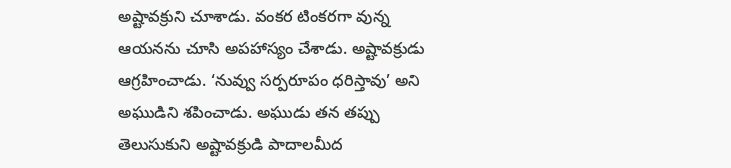అష్టావక్రుని చూశాడు. వంకర టింకరగా వున్న ఆయనను చూసి అపహాస్యం చేశాడు. అష్టావక్రుడు ఆగ్రహించాడు. ‘నువ్వు సర్పరూపం ధరిస్తావు’ అని అఘుడిని శపించాడు. అఘుడు తన తప్పు తెలుసుకుని అష్టావక్రుడి పాదాలమీద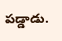పడ్డాడు.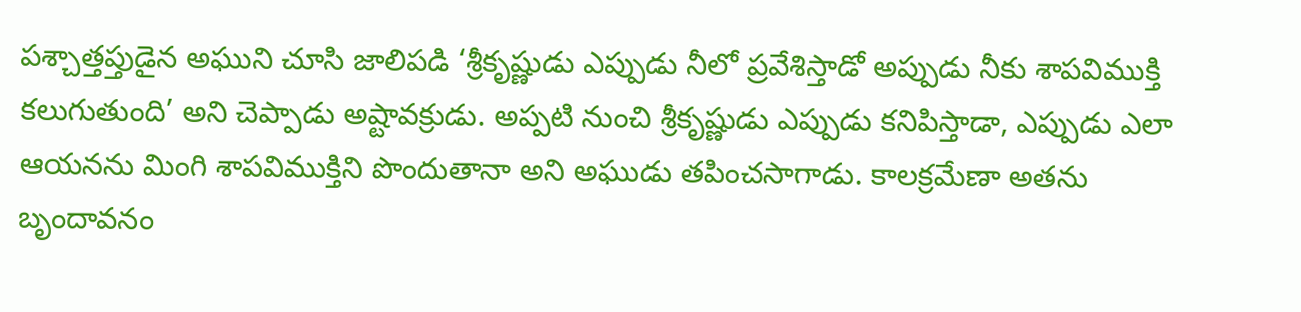పశ్చాత్తప్తుడైన అఘుని చూసి జాలిపడి ‘శ్రీకృష్ణుడు ఎప్పుడు నీలో ప్రవేశిస్తాడో అప్పుడు నీకు శాపవిముక్తి కలుగుతుంది’ అని చెప్పాడు అష్టావక్రుడు. అప్పటి నుంచి శ్రీకృష్ణుడు ఎప్పుడు కనిపిస్తాడా, ఎప్పుడు ఎలా ఆయనను మింగి శాపవిముక్తిని పొందుతానా అని అఘుడు తపించసాగాడు. కాలక్రమేణా అతను బృందావనం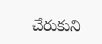చేరుకుని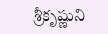శ్రీకృష్ణుని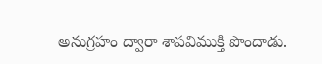అనుగ్రహం ద్వారా శాపవిముక్తి పొందాడు.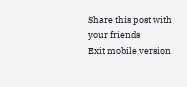Share this post with your friends
Exit mobile version